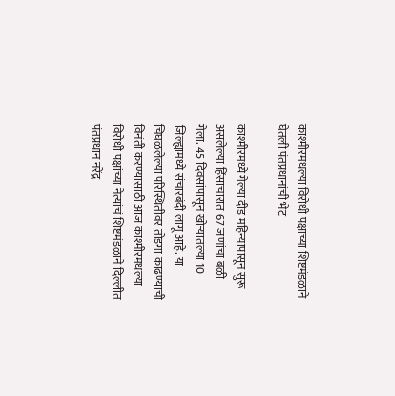काश्मीरमधल्या विरोधी पक्षाच्या शिष्टमंडळाने घेतली पंतप्रधानांची भेट

काश्मीरमध्ये गेल्या दीड महिन्यापासून सुरू असलेल्या हिंसाचारात 67 जणांचा बळी गेला. 45 दिवसांपासून खोऱ्यातल्या 10 जिल्ह्यामध्ये संचारबंदी लागू आहे. या चिघळलेल्या परिस्थितीवर तोडगा काढण्याची विनंती करण्यासाठी आज काश्मीरमधल्या विरोधी पक्षांच्या नेत्यांचं शिष्टमंडळाने दिल्लीत पंतप्रधान नरेंद्र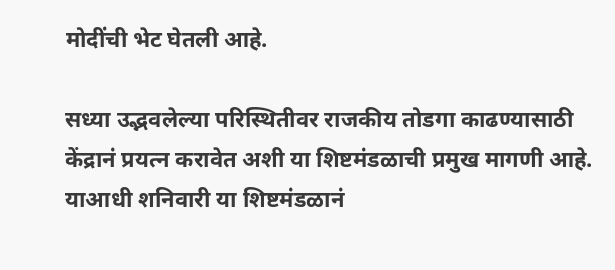मोदींची भेट घेतली आहे.

सध्या उद्भवलेल्या परिस्थितीवर राजकीय तोडगा काढण्यासाठी केंद्रानं प्रयत्न करावेत अशी या शिष्टमंडळाची प्रमुख मागणी आहे. याआधी शनिवारी या शिष्टमंडळानं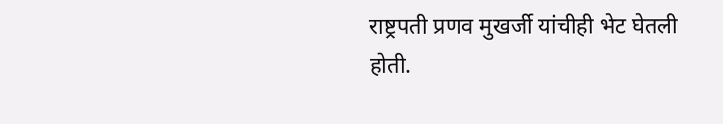राष्ट्रपती प्रणव मुखर्जी यांचीही भेट घेतली होती.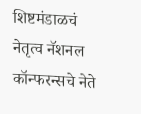शिष्टमंडाळचं नेतृत्व नॅशनल कॉन्फरन्सचे नेते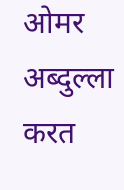ओमर अब्दुल्ला करत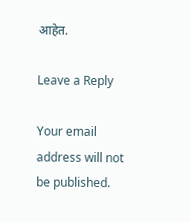आहेत.

Leave a Reply

Your email address will not be published.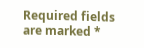Required fields are marked *